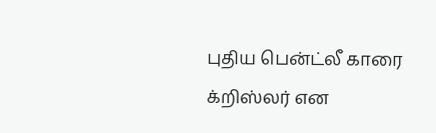புதிய பென்ட்லீ காரை க்றிஸ்லர் என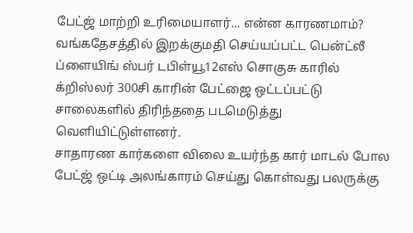பேட்ஜ் மாற்றி உரிமையாளர்... என்ன காரணமாம்?
வங்கதேசத்தில் இறக்குமதி செய்யப்பட்ட பென்ட்லீ ப்ளையிங் ஸ்பர் டபிள்யூ12எஸ் சொகுசு காரில் க்றிஸ்லர் 300சி காரின் பேட்ஜை ஒட்டப்பட்டு சாலைகளில் திரிந்ததை படமெடுத்து வெளியிட்டுள்ளனர்.
சாதாரண கார்களை விலை உயர்ந்த கார் மாடல் போல பேட்ஜ் ஒட்டி அலங்காரம் செய்து கொள்வது பலருக்கு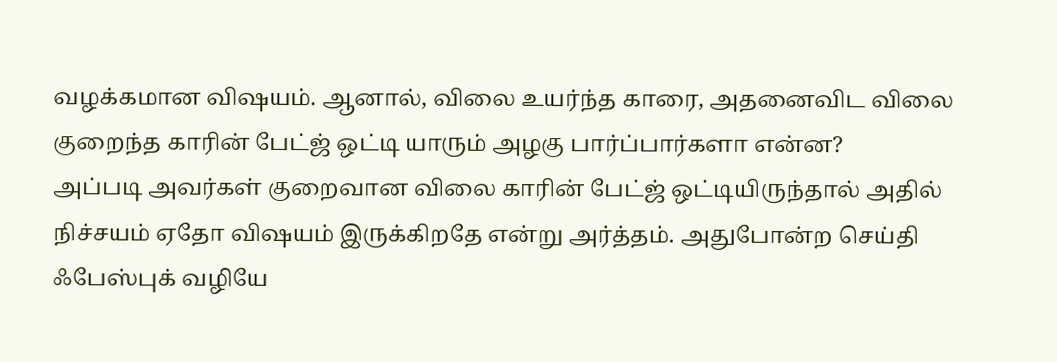வழக்கமான விஷயம். ஆனால், விலை உயர்ந்த காரை, அதனைவிட விலை குறைந்த காரின் பேட்ஜ் ஒட்டி யாரும் அழகு பார்ப்பார்களா என்ன?
அப்படி அவர்கள் குறைவான விலை காரின் பேட்ஜ் ஒட்டியிருந்தால் அதில் நிச்சயம் ஏதோ விஷயம் இருக்கிறதே என்று அர்த்தம். அதுபோன்ற செய்தி ஃபேஸ்புக் வழியே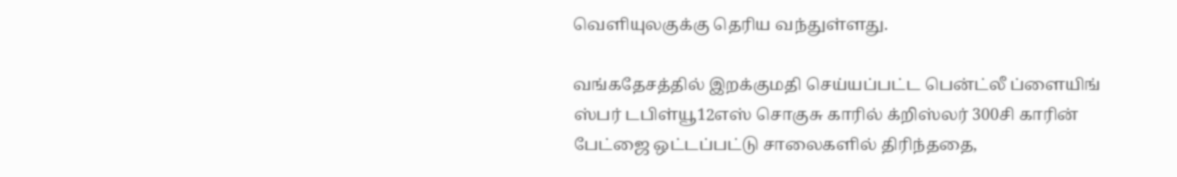வெளியுலகுக்கு தெரிய வந்துள்ளது.

வங்கதேசத்தில் இறக்குமதி செய்யப்பட்ட பென்ட்லீ ப்ளையிங் ஸ்பர் டபிள்யூ12எஸ் சொகுசு காரில் க்றிஸ்லர் 300சி காரின் பேட்ஜை ஒட்டப்பட்டு சாலைகளில் திரிந்ததை,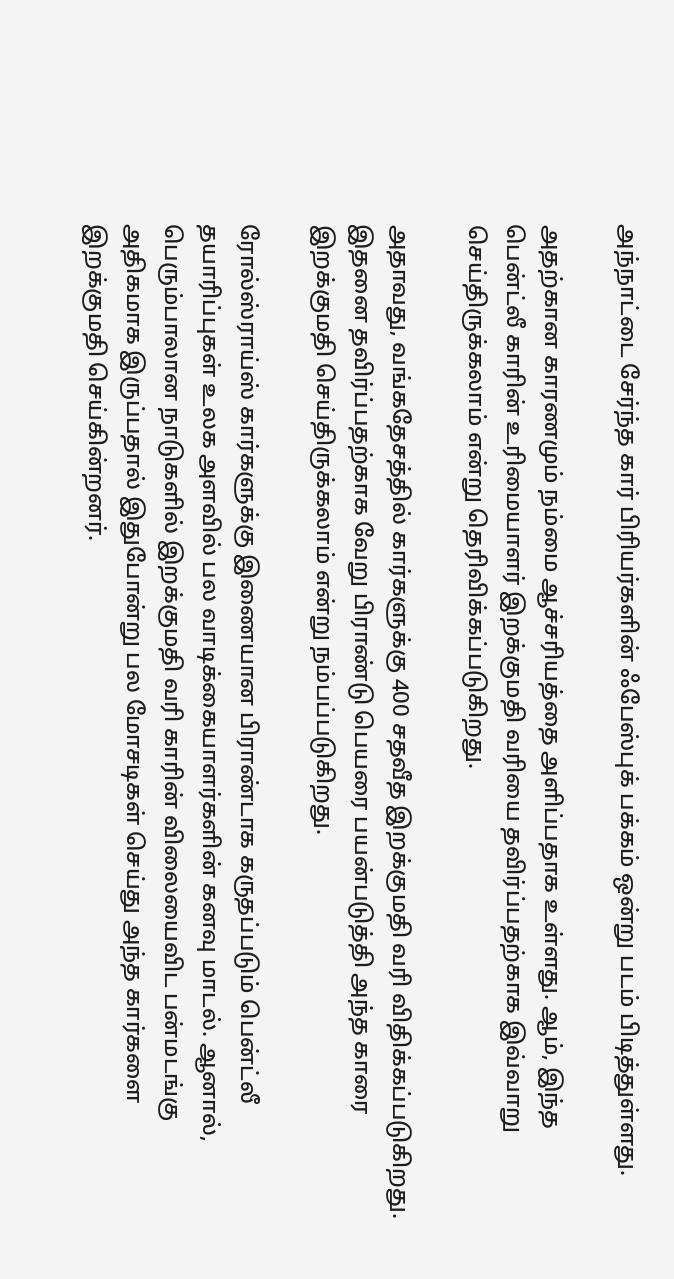அந்நாட்டை சேர்ந்த கார் பிரியர்களின் ஃபேஸ்புக் பக்கம் ஒன்று படம் பிடித்துள்ளது.

அதற்கான காரணமும் நம்மை ஆச்சரியத்தை அளிப்பதாக உள்ளது. ஆம், இந்த பென்ட்லீ காரின் உரிமையாளர் இறக்குமதி வரியை தவிர்ப்பதற்காக இவ்வாறு செய்திருக்கலாம் என்று தெரிவிக்கப்படுகிறது.

அதாவது, வங்கதேசத்தில் கார்களுக்கு 400 சதவீத இறக்குமதி வரி விதிக்கப்படுகிறது. இதனை தவிர்ப்பதற்காக வேறு பிராண்டு பெயரை பயன்படுத்தி அந்த காரை இறக்குமதி செய்திருக்கலாம் என்று நம்பப்படுகிறது.

ரோல்ஸ்ராய்ஸ் கார்களுக்கு இணையான பிராண்டாக கருதப்படும் பென்ட்லீ தயாரிப்புகள் உலக அளவில் பல வாடிக்கையாளர்களின் கனவு மாடல். ஆனால், பெரும்பாலான நாடுகளில் இறக்குமதி வரி காரின் விலையைவிட பன்மடங்கு அதிகமாக இருப்பதால் இதுபோன்று பல மோசடிகள் செய்து அந்த கார்களை இறக்குமதி செய்கின்றனர்.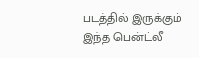படத்தில் இருக்கும் இந்த பென்ட்லீ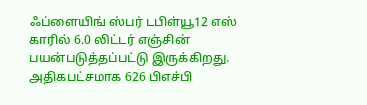ஃப்ளையிங் ஸ்பர் டபிள்யூ12 எஸ் காரில் 6.0 லிட்டர் எஞ்சின் பயன்படுத்தப்பட்டு இருக்கிறது. அதிகபட்சமாக 626 பிஎச்பி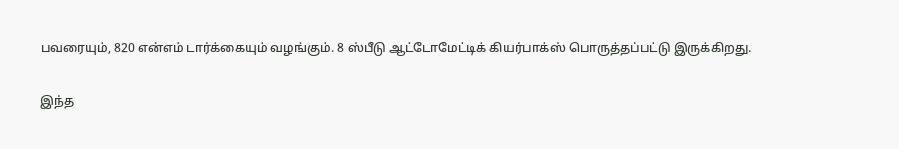பவரையும், 820 என்எம் டார்க்கையும் வழங்கும். 8 ஸ்பீடு ஆட்டோமேட்டிக் கியர்பாக்ஸ் பொருத்தப்பட்டு இருக்கிறது.

இந்த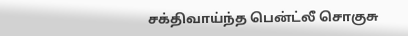சக்திவாய்ந்த பென்ட்லீ சொகுசு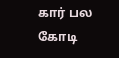கார் பல கோடி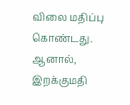விலை மதிப்பு கொண்டது. ஆனால், இறக்குமதி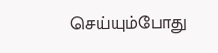செய்யும்போது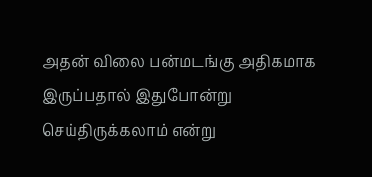அதன் விலை பன்மடங்கு அதிகமாக இருப்பதால் இதுபோன்று செய்திருக்கலாம் என்று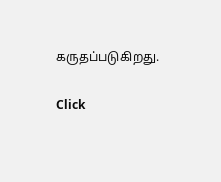கருதப்படுகிறது.


Click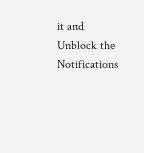it and Unblock the Notifications